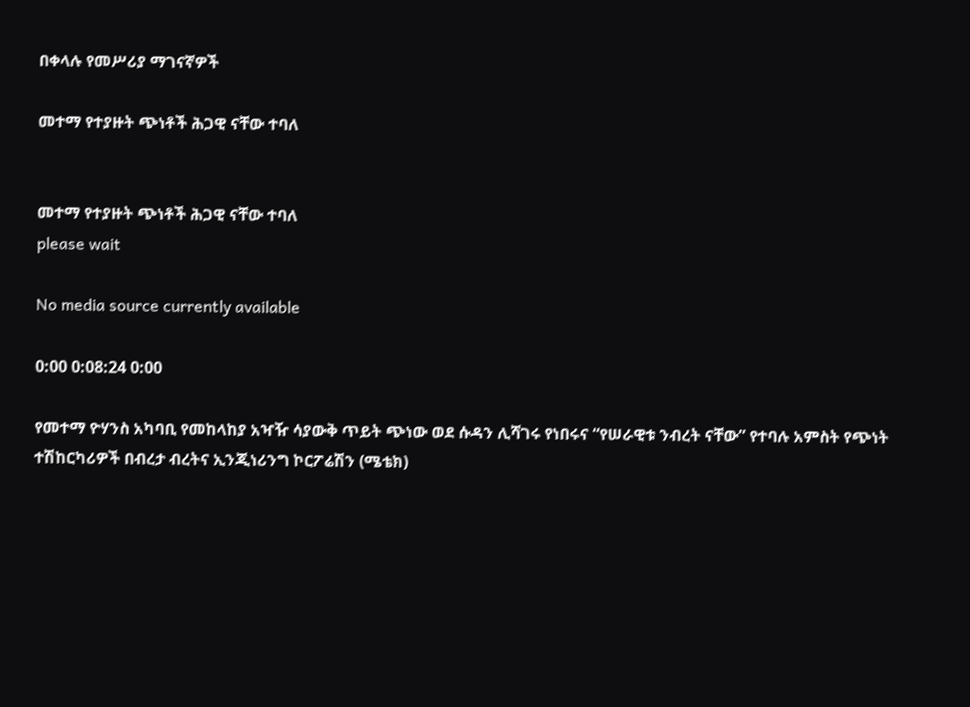በቀላሉ የመሥሪያ ማገናኛዎች

መተማ የተያዙት ጭነቶች ሕጋዊ ናቸው ተባለ


መተማ የተያዙት ጭነቶች ሕጋዊ ናቸው ተባለ
please wait

No media source currently available

0:00 0:08:24 0:00

የመተማ ዮሃንስ አካባቢ የመከላከያ አዣዥ ሳያውቅ ጥይት ጭነው ወደ ሱዳን ሊሻገሩ የነበሩና “የሠራዊቱ ንብረት ናቸው” የተባሉ አምስት የጭነት ተሽከርካሪዎች በብረታ ብረትና ኢንጂነሪንግ ኮርፖሬሽን (ሜቴክ)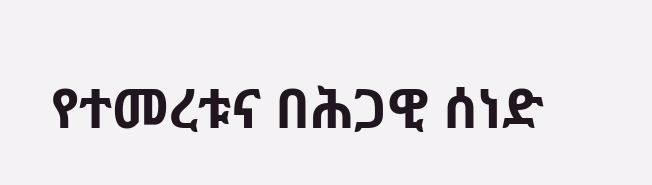የተመረቱና በሕጋዊ ሰነድ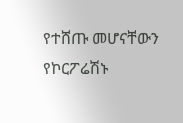የተሸጡ መሆናቸውን የኮርፖሬሽኑ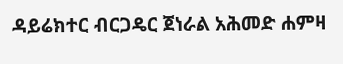ዳይሬክተር ብርጋዴር ጀነራል አሕመድ ሐምዛ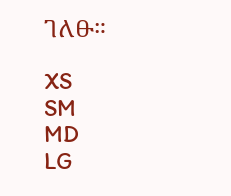ገለፁ።

XS
SM
MD
LG